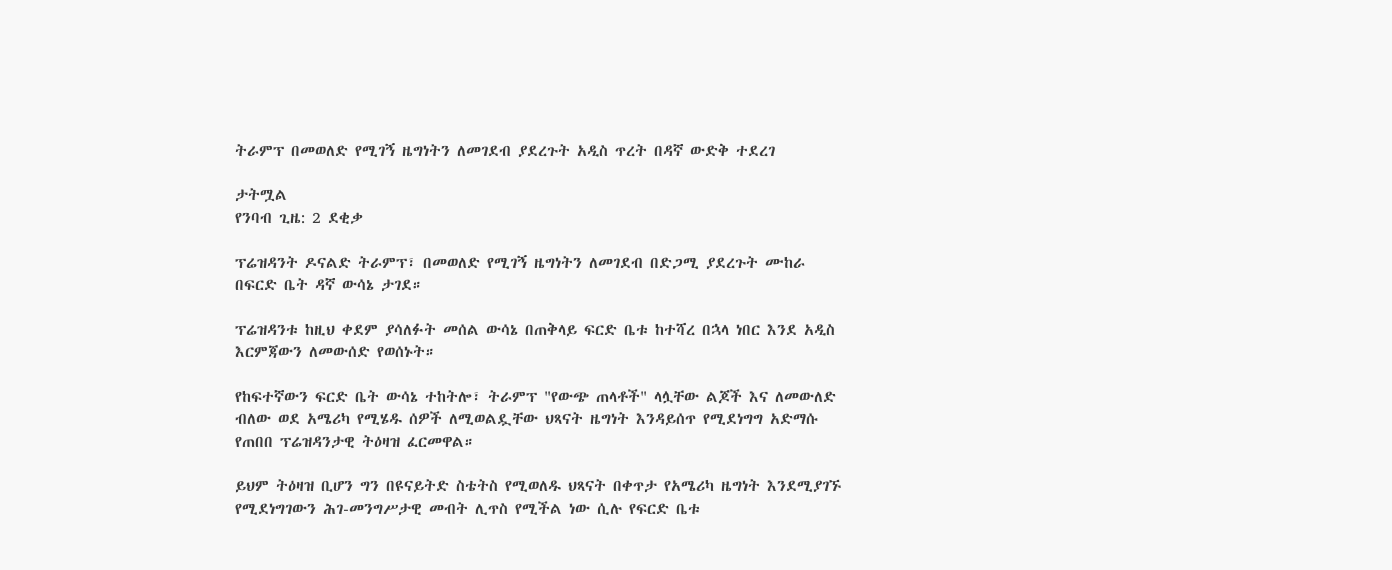ትራምፕ በመወለድ የሚገኝ ዜግነትን ለመገደብ ያደረጉት አዲስ ጥረት በዳኛ ውድቅ ተደረገ

ታትሟል
የንባብ ጊዜ: 2 ደቂቃ

ፕሬዝዳንት ዶናልድ ትራምፕ፣ በመወለድ የሚገኝ ዜግነትን ለመገደብ በድጋሚ ያደረጉት ሙከራ በፍርድ ቤት ዳኛ ውሳኔ ታገደ።

ፕሬዝዳንቱ ከዚህ ቀደም ያሳለፉት መሰል ውሳኔ በጠቅላይ ፍርድ ቤቱ ከተሻረ በኋላ ነበር እንደ አዲስ እርምጃውን ለመውሰድ የወሰኑት።

የከፍተኛውን ፍርድ ቤት ውሳኔ ተከትሎ፣ ትራምፕ "የውጭ ጠላቶች" ላሏቸው ልጆች እና ለመውለድ ብለው ወደ አሜሪካ የሚሄዱ ሰዎች ለሚወልዷቸው ህጻናት ዜግነት እንዳይሰጥ የሚደነግግ አድማሱ የጠበበ ፕሬዝዳንታዊ ትዕዛዝ ፈርመዋል።

ይህም ትዕዛዝ ቢሆን ግን በዩናይትድ ስቴትስ የሚወለዱ ህጻናት በቀጥታ የአሜሪካ ዜግነት እንደሚያገኙ የሚደነግገውን ሕገ-መንግሥታዊ መብት ሊጥስ የሚችል ነው ሲሉ የፍርድ ቤቱ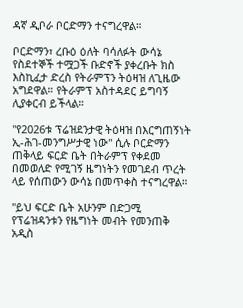ዳኛ ዲቦራ ቦርድማን ተናግረዋል።

ቦርድማን፣ ረቡዕ ዕለት ባሳለፉት ውሳኔ የስደተኞች ተሟጋች ቡድኖች ያቀረቡት ክስ እስኪፈታ ድረስ የትራምፕን ትዕዛዝ ለጊዜው አግደዋል። የትራምፕ አስተዳደር ይግባኝ ሊያቀርብ ይችላል።

"የ2026ቱ ፕሬዝደንታዊ ትዕዛዝ በእርግጠኝነት ኢ-ሕገ-መንግሥታዊ ነው" ሲሉ ቦርድማን ጠቅላይ ፍርድ ቤት በትራምፕ የቀደመ በመወለድ የሚገኝ ዜግነትን የመገደብ ጥረት ላይ የሰጠውን ውሳኔ በመጥቀስ ተናግረዋል።

"ይህ ፍርድ ቤት አሁንም በድጋሚ የፕሬዝዳንቱን የዜግነት መብት የመንጠቅ አዲስ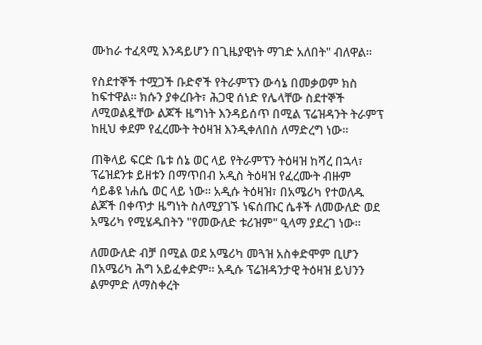ሙከራ ተፈጻሚ እንዳይሆን በጊዜያዊነት ማገድ አለበት" ብለዋል።

የስደተኞች ተሟጋች ቡድኖች የትራምፕን ውሳኔ በመቃወም ክስ ከፍተዋል። ክሱን ያቀረቡት፣ ሕጋዊ ሰነድ የሌላቸው ስደተኞች ለሚወልዷቸው ልጆች ዜግነት እንዳይሰጥ በሚል ፕሬዝዳንት ትራምፕ ከዚህ ቀደም የፈረሙት ትዕዛዝ እንዲቀለበስ ለማድረግ ነው።

ጠቅላይ ፍርድ ቤቱ ሰኔ ወር ላይ የትራምፕን ትዕዛዝ ከሻረ በኋላ፣ ፕሬዝደንቱ ይዘቱን በማጥበብ አዲስ ትዕዛዝ የፈረሙት ብዙም ሳይቆዩ ነሐሴ ወር ላይ ነው። አዲሱ ትዕዛዝ፣ በአሜሪካ የተወለዱ ልጆች በቀጥታ ዜግነት ስለሚያገኙ ነፍሰጡር ሴቶች ለመውለድ ወደ አሜሪካ የሚሄዱበትን "የመውለድ ቱሪዝም" ዒላማ ያደረገ ነው።

ለመውለድ ብቻ በሚል ወደ አሜሪካ መጓዝ አስቀድሞም ቢሆን በአሜሪካ ሕግ አይፈቀድም። አዲሱ ፕሬዝዳንታዊ ትዕዛዝ ይህንን ልምምድ ለማስቀረት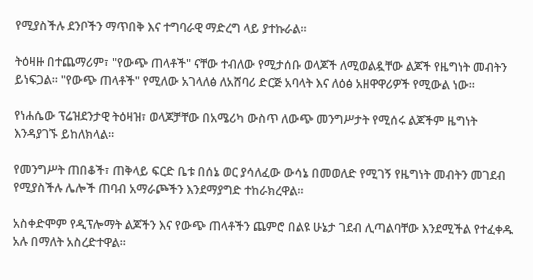የሚያስችሉ ደንቦችን ማጥበቅ እና ተግባራዊ ማድረግ ላይ ያተኩራል።

ትዕዛዙ በተጨማሪም፣ "የውጭ ጠላቶች" ናቸው ተብለው የሚታሰቡ ወላጆች ለሚወልዷቸው ልጆች የዜግነት መብትን ይነፍጋል። "የውጭ ጠላቶች" የሚለው አገላለፅ ለአሸባሪ ድርጅ አባላት እና ለዕፅ አዘዋዋሪዎች የሚውል ነው።

የነሐሴው ፕሬዝደንታዊ ትዕዛዝ፣ ወላጆቻቸው በአሜሪካ ውስጥ ለውጭ መንግሥታት የሚሰሩ ልጆችም ዜግነት እንዳያገኙ ይከለክላል።

የመንግሥት ጠበቆች፣ ጠቅላይ ፍርድ ቤቱ በሰኔ ወር ያሳለፈው ውሳኔ በመወለድ የሚገኝ የዜግነት መብትን መገደብ የሚያስችሉ ሌሎች ጠባብ አማራጮችን እንደማያግድ ተከራክረዋል።

አስቀድሞም የዲፕሎማት ልጆችን እና የውጭ ጠላቶችን ጨምሮ በልዩ ሁኔታ ገደብ ሊጣልባቸው እንደሚችል የተፈቀዱ አሉ በማለት አስረድተዋል።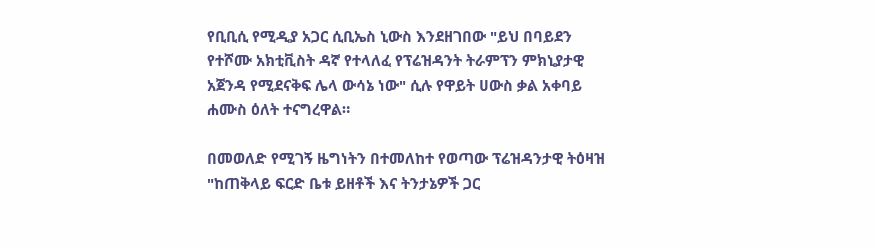የቢቢሲ የሚዲያ አጋር ሲቢኤስ ኒውስ እንደዘገበው "ይህ በባይደን የተሾሙ አክቲቪስት ዳኛ የተላለፈ የፕሬዝዳንት ትራምፕን ምክኒያታዊ አጀንዳ የሚደናቅፍ ሌላ ውሳኔ ነው" ሲሉ የዋይት ሀውስ ቃል አቀባይ ሐሙስ ዕለት ተናግረዋል።

በመወለድ የሚገኝ ዜግነትን በተመለከተ የወጣው ፕሬዝዳንታዊ ትዕዛዝ "ከጠቅላይ ፍርድ ቤቱ ይዘቶች እና ትንታኔዎች ጋር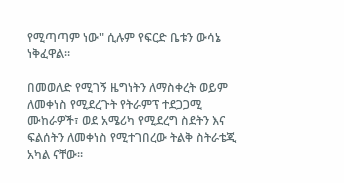የሚጣጣም ነው" ሲሉም የፍርድ ቤቱን ውሳኔ ነቅፈዋል።

በመወለድ የሚገኝ ዜግነትን ለማስቀረት ወይም ለመቀነስ የሚደረጉት የትራምፕ ተደጋጋሚ ሙከራዎች፣ ወደ አሜሪካ የሚደረግ ስደትን እና ፍልሰትን ለመቀነስ የሚተገበረው ትልቅ ስትራቴጂ አካል ናቸው።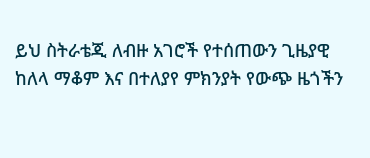ይህ ስትራቴጂ ለብዙ አገሮች የተሰጠውን ጊዜያዊ ከለላ ማቆም እና በተለያየ ምክንያት የውጭ ዜጎችን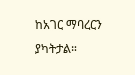ከአገር ማባረርን ያካትታል።